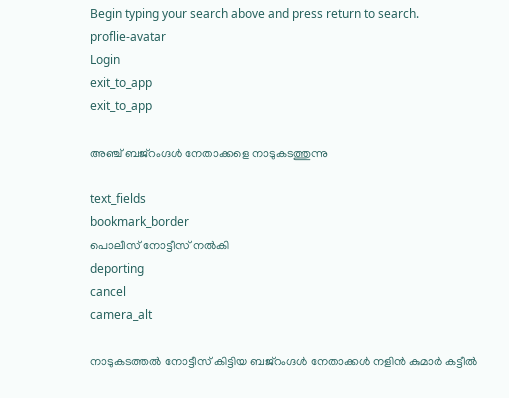Begin typing your search above and press return to search.
proflie-avatar
Login
exit_to_app
exit_to_app

അഞ്ച് ബജ്റംഗ്ദൾ നേതാക്കളെ നാടുകടത്തുന്നു

text_fields
bookmark_border
പൊലീസ് നോട്ടീസ് നൽകി
deporting
cancel
camera_alt

നാടുകടത്തൽ നോട്ടീസ് കിട്ടിയ ബജ്റംഗ്ദൾ നേതാക്കൾ നളിൻ കുമാർ കട്ടീൽ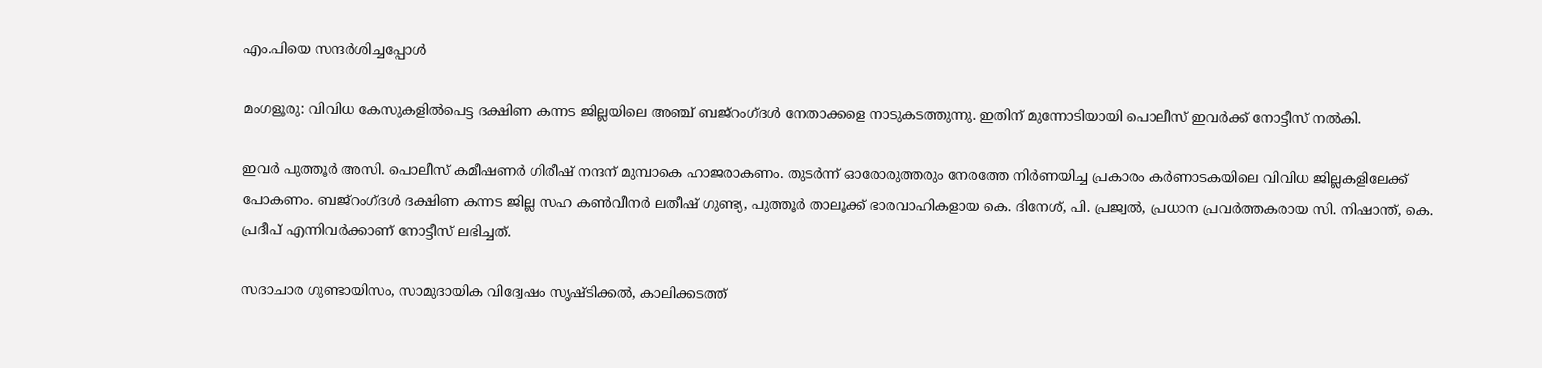എം.പിയെ സന്ദർശിച്ചപ്പോൾ

മംഗളൂരു: വിവിധ കേസുകളിൽപെട്ട ദക്ഷിണ കന്നട ജില്ലയിലെ അഞ്ച് ബജ്റംഗ്ദൾ നേതാക്കളെ നാടുകടത്തുന്നു. ഇതിന് മുന്നോടിയായി പൊലീസ് ഇവർക്ക് നോട്ടീസ് നൽകി.

ഇവർ പുത്തൂർ അസി. പൊലീസ് കമീഷണർ ഗിരീഷ് നന്ദന് മുമ്പാകെ ഹാജരാകണം. തുടർന്ന് ഓരോരുത്തരും നേരത്തേ നിർണയിച്ച പ്രകാരം കർണാടകയിലെ വിവിധ ജില്ലകളിലേക്ക് പോകണം. ബജ്റംഗ്ദൾ ദക്ഷിണ കന്നട ജില്ല സഹ കൺവീനർ ലതീഷ് ഗുണ്ട്യ, പുത്തൂർ താലൂക്ക് ഭാരവാഹികളായ കെ. ദിനേശ്, പി. പ്രജ്വൽ, പ്രധാന പ്രവർത്തകരായ സി. നിഷാന്ത്, കെ. പ്രദീപ് എന്നിവർക്കാണ് നോട്ടീസ് ലഭിച്ചത്.

സദാചാര ഗുണ്ടായിസം, സാമുദായിക വിദ്വേഷം സൃഷ്ടിക്കൽ, കാലിക്കടത്ത്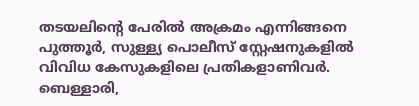തടയലിന്റെ പേരിൽ അക്രമം എന്നിങ്ങനെ പുത്തൂർ, സുള്ള്യ പൊലീസ് സ്റ്റേഷനുകളിൽ വിവിധ കേസുകളിലെ പ്രതികളാണിവർ. ബെള്ളാരി,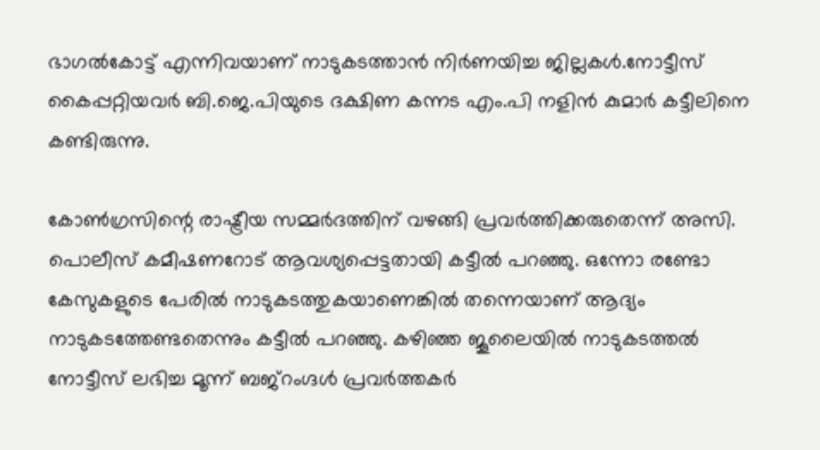ഭാഗൽകോട്ട് എന്നിവയാണ് നാടുകടത്താൻ നിർണയിച്ച ജില്ലകൾ.നോട്ടീസ് കൈപ്പറ്റിയവർ ബി.ജെ.പിയുടെ ദക്ഷിണ കന്നട എം.പി നളിൻ കുമാർ കട്ടീലിനെ കണ്ടിരുന്നു.

കോൺഗ്രസിന്റെ രാഷ്ട്രീയ സമ്മർദത്തിന് വഴങ്ങി പ്രവർത്തിക്കരുതെന്ന് അസി. പൊലീസ് കമീഷണറോട് ആവശ്യപ്പെട്ടതായി കട്ടീൽ പറഞ്ഞു. ഒന്നോ രണ്ടോ കേസുകളുടെ പേരിൽ നാടുകടത്തുകയാണെങ്കിൽ തന്നെയാണ് ആദ്യം നാടുകടത്തേണ്ടതെന്നും കട്ടീൽ പറഞ്ഞു. കഴിഞ്ഞ ജൂലൈയിൽ നാടുകടത്തൽ നോട്ടീസ് ലഭിച്ച മൂന്ന് ബജ്റംഗ്ദൾ പ്രവർത്തകർ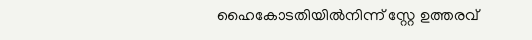ഹൈകോടതിയിൽനിന്ന് സ്റ്റേ ഉത്തരവ്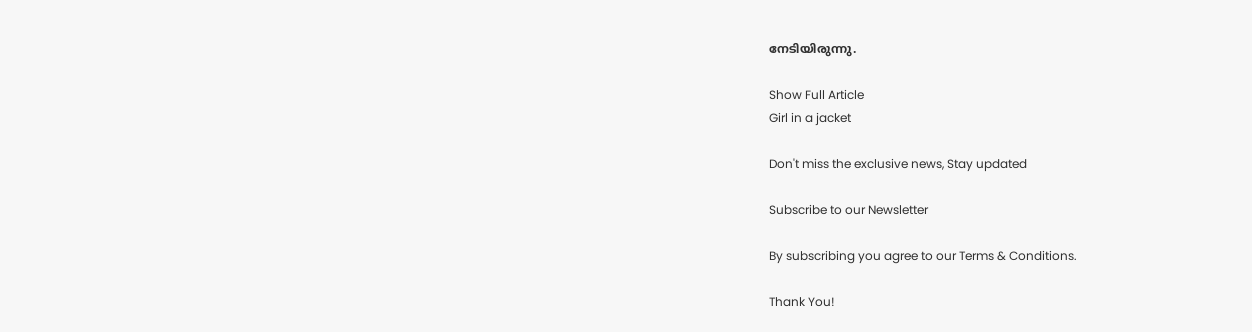നേടിയിരുന്നു.

Show Full Article
Girl in a jacket

Don't miss the exclusive news, Stay updated

Subscribe to our Newsletter

By subscribing you agree to our Terms & Conditions.

Thank You!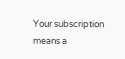Your subscription means a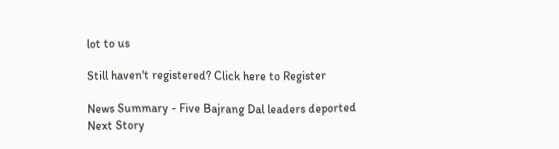lot to us

Still haven't registered? Click here to Register

News Summary - Five Bajrang Dal leaders deported
Next Story